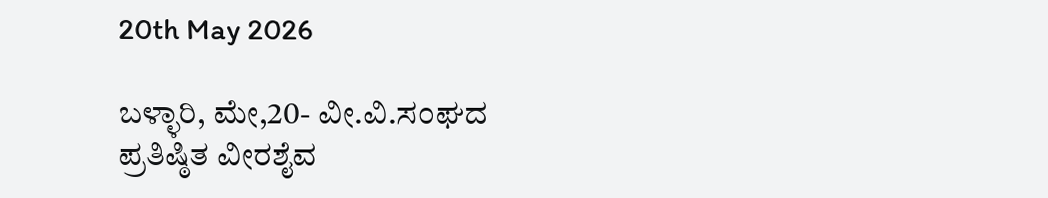20th May 2026

ಬಳ್ಳಾರಿ, ಮೇ,20- ವೀ.ವಿ.ಸಂಘದ ಪ್ರತಿಷ್ಠಿತ ವೀರಶೈವ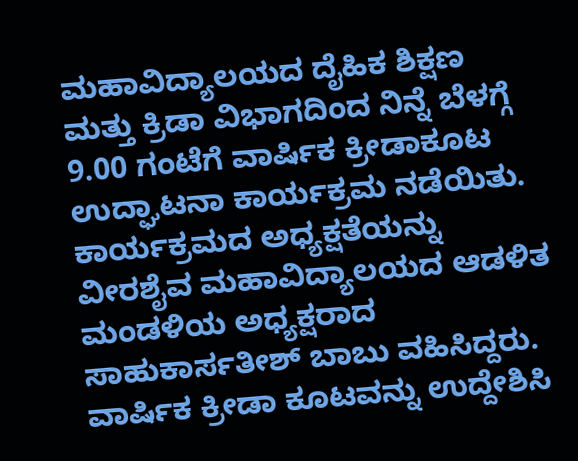ಮಹಾವಿದ್ಯಾಲಯದ ದೈಹಿಕ ಶಿಕ್ಷಣ ಮತ್ತು ಕ್ರಿಡಾ ವಿಭಾಗದಿಂದ ನಿನ್ನೆ ಬೆಳಗ್ಗೆ 9.00 ಗಂಟೆಗೆ ವಾರ್ಷಿಕ ಕ್ರೀಡಾಕೂಟ ಉದ್ಘಾಟನಾ ಕಾರ್ಯಕ್ರಮ ನಡೆಯಿತು. ಕಾರ್ಯಕ್ರಮದ ಅಧ್ಯಕ್ಷತೆಯನ್ನು ವೀರಶೈವ ಮಹಾವಿದ್ಯಾಲಯದ ಆಡಳಿತ ಮಂಡಳಿಯ ಅಧ್ಯಕ್ಷರಾದ ಸಾಹುಕಾರ್ಸತೀಶ್ ಬಾಬು ವಹಿಸಿದ್ದರು. ವಾರ್ಷಿಕ ಕ್ರೀಡಾ ಕೂಟವನ್ನು ಉದ್ದೇಶಿಸಿ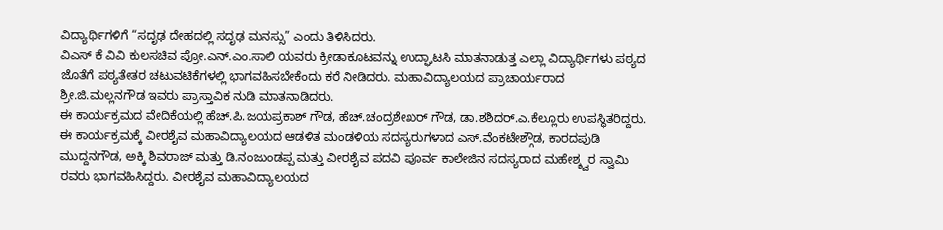ವಿದ್ಯಾರ್ಥಿಗಳಿಗೆ “ಸದೃಢ ದೇಹದಲ್ಲಿ ಸದೃಢ ಮನಸ್ಸು” ಎಂದು ತಿಳಿಸಿದರು.
ವಿಎಸ್ ಕೆ ವಿವಿ ಕುಲಸಚಿವ ಪ್ರೋ.ಎನ್.ಎಂ.ಸಾಲಿ ಯವರು ಕ್ರೀಡಾಕೂಟವನ್ನು ಉದ್ಘಾಟಸಿ ಮಾತನಾಡುತ್ತ ಎಲ್ಲಾ ವಿದ್ಯಾರ್ಥಿಗಳು ಪಠ್ಯದ ಜೊತೆಗೆ ಪಠ್ಯತೇತರ ಚಟುವಟಿಕೆಗಳಲ್ಲಿ ಭಾಗವಹಿಸಬೇಕೆಂದು ಕರೆ ನೀಡಿದರು. ಮಹಾವಿದ್ಯಾಲಯದ ಪ್ರಾಚಾರ್ಯರಾದ ಶ್ರೀ.ಜಿ.ಮಲ್ಲನಗೌಡ ಇವರು ಪ್ರಾಸ್ತಾವಿಕ ನುಡಿ ಮಾತನಾಡಿದರು.
ಈ ಕಾರ್ಯಕ್ರಮದ ವೇದಿಕೆಯಲ್ಲಿ ಹೆಚ್.ಪಿ.ಜಯಪ್ರಕಾಶ್ ಗೌಡ, ಹೆಚ್.ಚಂದ್ರಶೇಖರ್ ಗೌಡ, ಡಾ.ಶಶಿದರ್.ಎ.ಕೆಲ್ಲೂರು ಉಪಸ್ಥಿತರಿದ್ದರು.
ಈ ಕಾರ್ಯಕ್ರಮಕ್ಕೆ ವೀರಶೈವ ಮಹಾವಿದ್ಯಾಲಯದ ಆಡಳಿತ ಮಂಡಳಿಯ ಸದಸ್ಯರುಗಳಾದ ಎಸ್.ವೆಂಕಟೇಶ್ಗೌಡ, ಕಾರದಪುಡಿ ಮುದ್ದನಗೌಡ, ಅಕ್ಕಿ ಶಿವರಾಜ್ ಮತ್ತು ಡಿ.ನಂಜುಂಡಪ್ಪ ಮತ್ತು ವೀರಶೈವ ಪದವಿ ಪೂರ್ವ ಕಾಲೇಜಿನ ಸದಸ್ಯರಾದ ಮಹೇಶ್ಶ್ವರ ಸ್ವಾಮಿ ರವರು ಭಾಗವಹಿಸಿದ್ದರು. ವೀರಶೈವ ಮಹಾವಿದ್ಯಾಲಯದ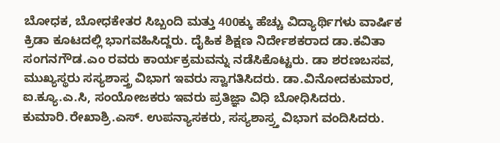ಬೋಧಕ, ಬೋಧಕೇತರ ಸಿಬ್ಬಂದಿ ಮತ್ತು 400ಕ್ಕು ಹೆಚ್ಚು ವಿದ್ಯಾರ್ಥಿಗಳು ವಾರ್ಷಿಕ ಕ್ರಿಡಾ ಕೂಟದಲ್ಲಿ ಭಾಗವಹಿಸಿದ್ದರು. ದೈಹಿಕ ಶಿಕ್ಷಣ ನಿರ್ದೇಶಕರಾದ ಡಾ.ಕವಿತಾ ಸಂಗನಗೌಡ.ಎಂ ರವರು ಕಾರ್ಯಕ್ರಮವನ್ನು ನಡೆಸಿಕೊಟ್ಟರು. ಡಾ ಶರಣಬಸವ, ಮುಖ್ಯಸ್ಥರು ಸಸ್ಯಶಾಸ್ತ್ರ ವಿಭಾಗ ಇವರು ಸ್ವಾಗತಿಸಿದರು. ಡಾ.ವಿನೋದಕುಮಾರ, ಐ.ಕ್ಯೂ.ಎ.ಸಿ, ಸಂಯೋಜಕರು ಇವರು ಪ್ರತಿಜ್ಞಾ ವಿಧಿ ಬೋಧಿಸಿದರು. ಕುಮಾರಿ.ರೇಖಾಶ್ರಿ.ಎಸ್. ಉಪನ್ಯಾಸಕರು, ಸಸ್ಯಶಾಸ್ರ್ತ ವಿಭಾಗ ವಂದಿಸಿದರು.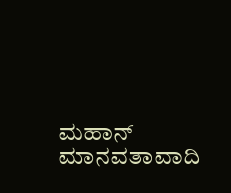ಮಹಾನ್ ಮಾನವತಾವಾದಿ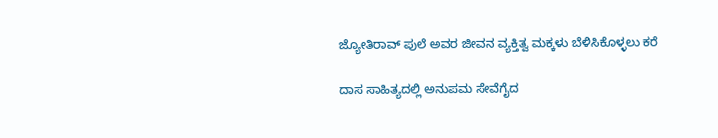ಜ್ಯೋತಿರಾವ್ ಪುಲೆ ಅವರ ಜೀವನ ವ್ಯಕ್ತಿತ್ವ ಮಕ್ಕಳು ಬೆಳಿಸಿಕೊಳ್ಳಲು ಕರೆ

ದಾಸ ಸಾಹಿತ್ಯದಲ್ಲಿ ಅನುಪಮ ಸೇವೆಗೈದ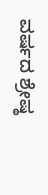ವರ್ಷದ ಶ್ರೇಷ್ಠ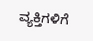ವ್ಯಕ್ತಿಗಳಿಗೆ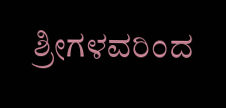ಶ್ರೀಗಳವರಿಂದ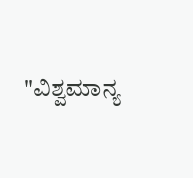"ವಿಶ್ವಮಾನ್ಯ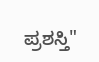ಪ್ರಶಸ್ತಿ"